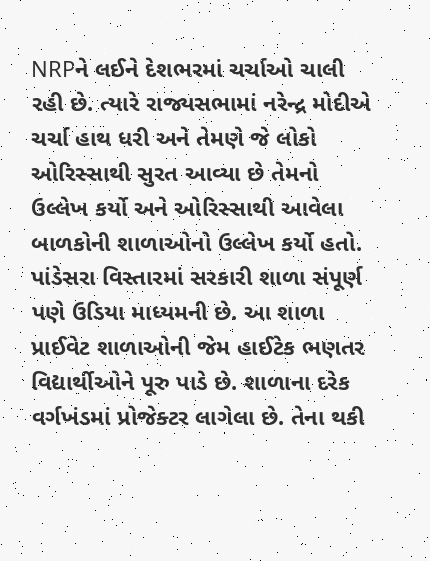NRPને લઈને દેશભરમાં ચર્ચાઓ ચાલી રહી છે. ત્યારે રાજ્યસભામાં નરેન્દ્ર મોદીએ ચર્ચા હાથ ધરી અને તેમણે જે લોકો ઓરિસ્સાથી સુરત આવ્યા છે તેમનો ઉલ્લેખ કર્યો અને ઓરિસ્સાથી આવેલા બાળકોની શાળાઓનો ઉલ્લેખ કર્યો હતો. પાંડેસરા વિસ્તારમાં સરકારી શાળા સંપૂર્ણ પણે ઉડિયા માધ્યમની છે. આ શાળા પ્રાઈવેટ શાળાઓની જેમ હાઈટેક ભણતર વિદ્યાર્થીઓને પૂરુ પાડે છે. શાળાના દરેક વર્ગખંડમાં પ્રોજેક્ટર લાગેલા છે. તેના થકી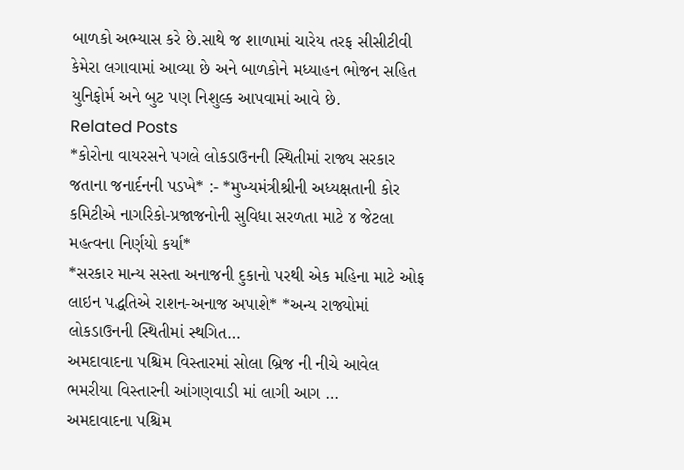બાળકો અભ્યાસ કરે છે.સાથે જ શાળામાં ચારેય તરફ સીસીટીવી કેમેરા લગાવામાં આવ્યા છે અને બાળકોને મધ્યાહન ભોજન સહિત યુનિફોર્મ અને બુટ પણ નિશુલ્ક આપવામાં આવે છે.
Related Posts
*કોરોના વાયરસને પગલે લોકડાઉનની સ્થિતીમાં રાજ્ય સરકાર જતાના જનાર્દનની પડખે* :- *મુખ્યમંત્રીશ્રીની અધ્યક્ષતાની કોર કમિટીએ નાગરિકો-પ્રજાજનોની સુવિધા સરળતા માટે ૪ જેટલા મહત્વના નિર્ણયો કર્યા*
*સરકાર માન્ય સસ્તા અનાજની દુકાનો પરથી એક મહિના માટે ઓફ લાઇન પદ્ધતિએ રાશન-અનાજ અપાશે* *અન્ય રાજ્યોમાં લોકડાઉનની સ્થિતીમાં સ્થગિત…
અમદાવાદના પશ્ચિમ વિસ્તારમાં સોલા બ્રિજ ની નીચે આવેલ ભમરીયા વિસ્તારની આંગણવાડી માં લાગી આગ …
અમદાવાદના પશ્ચિમ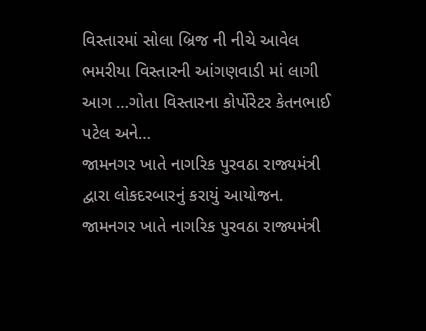વિસ્તારમાં સોલા બ્રિજ ની નીચે આવેલ ભમરીયા વિસ્તારની આંગણવાડી માં લાગી આગ …ગોતા વિસ્તારના કોર્પોરેટર કેતનભાઈ પટેલ અને…
જામનગર ખાતે નાગરિક પુરવઠા રાજ્યમંત્રી દ્વારા લોકદરબારનું કરાયું આયોજન.
જામનગર ખાતે નાગરિક પુરવઠા રાજ્યમંત્રી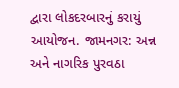દ્વારા લોકદરબારનું કરાયું આયોજન. જામનગર: અન્ન અને નાગરિક પુરવઠા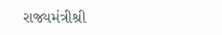રાજ્યમંત્રીશ્રી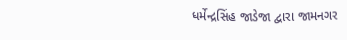ધર્મેન્દ્રસિંહ જાડેજા દ્વારા જામનગર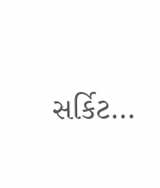સર્કિટ…